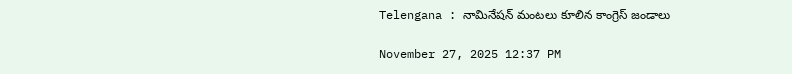Telengana : నామినేషన్ మంటలు కూలిన కాంగ్రెస్ జండాలు

November 27, 2025 12:37 PM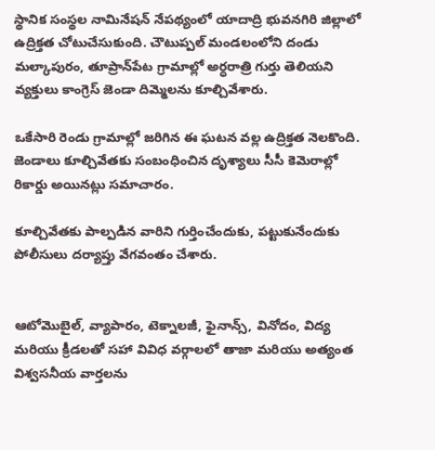స్థానిక సంస్థల నామినేషన్ నేపథ్యంలో యాదాద్రి భువనగిరి జిల్లాలో ఉద్రిక్తత చోటుచేసుకుంది. చౌటుప్పల్ మండలంలోని దండు మల్కాపురం, తూప్రాన్‌పేట గ్రామాల్లో అర్ధరాత్రి గుర్తు తెలియని వ్యక్తులు కాంగ్రెస్ జెండా దిమ్మెలను కూల్చివేశారు.

ఒకేసారి రెండు గ్రామాల్లో జరిగిన ఈ ఘటన వల్ల ఉద్రిక్తత నెలకొంది. జెండాలు కూల్చివేతకు సంబంధించిన దృశ్యాలు సీసీ కెమెరాల్లో రికార్డు అయినట్లు సమాచారం.

కూల్చివేతకు పాల్పడిన వారిని గుర్తించేందుకు, పట్టుకునేందుకు పోలీసులు దర్యాప్తు వేగవంతం చేశారు.


ఆటోమొబైల్, వ్యాపారం, టెక్నాలజీ, ఫైనాన్స్, వినోదం, విద్య మరియు క్రీడలతో సహా వివిధ వర్గాలలో తాజా మరియు అత్యంత విశ్వసనీయ వార్తలను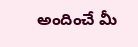అందించే మీ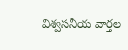విశ్వసనీయ వార్తల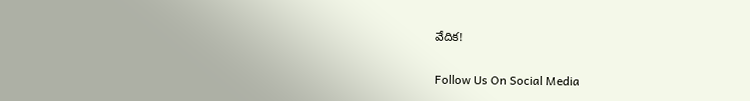వేదిక!

Follow Us On Social Media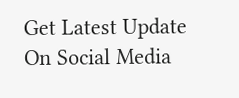Get Latest Update On Social Media